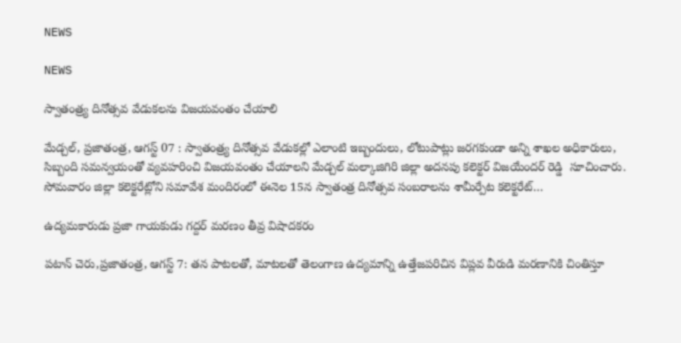NEWS

NEWS

స్వాతంత్ర్య దినోత్సవ వేడుకలను విజయవంతం చేయాలి

మేడ్చల్, ప్రజాతంత్ర, ఆగస్ట్ 07 : స్వాతంత్ర్య దినోత్సవ వేడుకల్లో ఎలాంటి ఇబ్బందులు, లోటుపాట్లు జరగకుండా అన్ని శాఖల అధికారులు, సిబ్బంది సమన్వయంతో వ్యవహరించి విజయవంతం చేయాలని మేడ్చల్ మల్కాజిగిరి జిల్లా అదనపు కలెక్టర్ విజయేందర్ రెడ్డి  సూచించారు. సోమవారం జిల్లా కలెక్టరేట్లోని సమావేశ మందిరంలో ఈనెల 15న స్వాతంత్ర దినోత్సవ సంబరాలను శామీర్పేట కలెక్టరేట్…

ఉద్యమకారుడు ప్రజా గాయకుడు గద్దర్ మరణం తీవ్ర విషాదకరం

పటాన్ చెరు,ప్రజాతంత్ర, ఆగస్ట్ 7: తన పాటలతో, మాటలతో తెలంగాణ ఉద్యమాన్ని ఉత్తేజపరిచిన విప్లవ వీరుడి మరణానికి చింతిస్తూ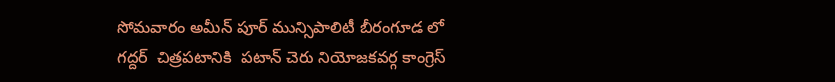సోమవారం అమీన్ పూర్ మున్సిపాలిటీ బీరంగూడ లో గద్దర్  చిత్రపటానికి  పటాన్ చెరు నియోజకవర్గ కాంగ్రెస్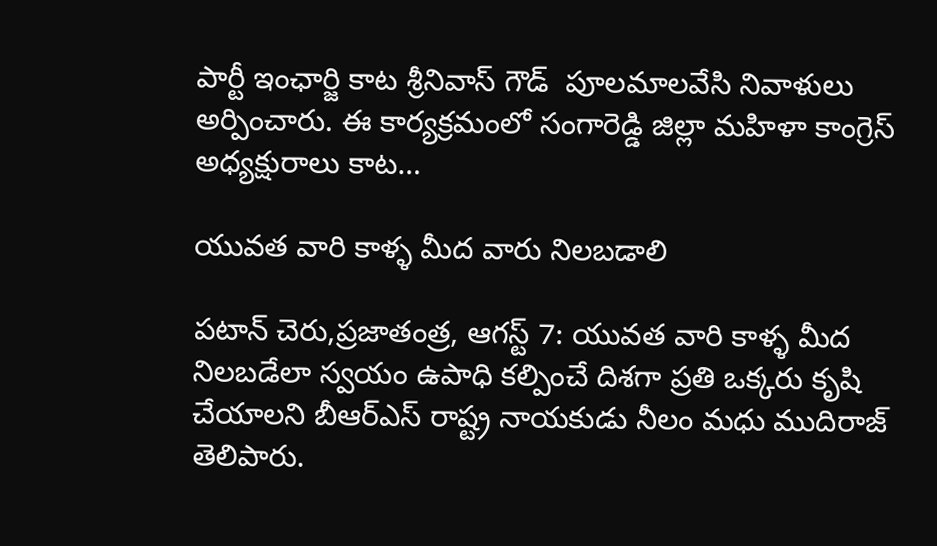పార్టీ ఇంఛార్జి కాట శ్రీనివాస్ గౌడ్  పూలమాలవేసి నివాళులు అర్పించారు. ఈ కార్యక్రమంలో సంగారెడ్డి జిల్లా మహిళా కాంగ్రెస్ అధ్యక్షురాలు కాట…

యువత వారి కాళ్ళ మీద వారు నిలబడాలి

పటాన్ చెరు,ప్రజాతంత్ర, ఆగస్ట్ 7: యువత వారి కాళ్ళ మీద నిలబడేలా స్వయం ఉపాధి కల్పించే దిశగా ప్రతి ఒక్కరు కృషి చేయాలని బీఆర్ఎస్ రాష్ట్ర నాయకుడు నీలం మధు ముదిరాజ్ తెలిపారు.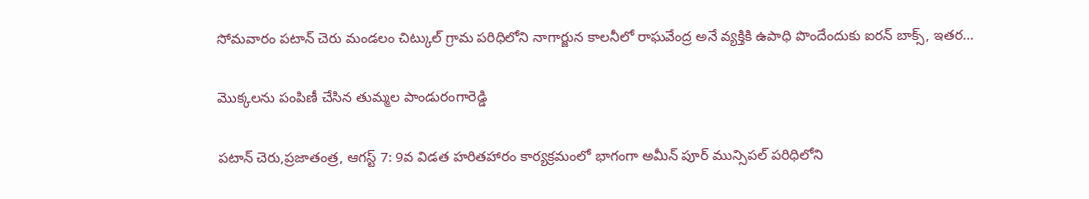సోమవారం పటాన్ చెరు మండలం చిట్కుల్ గ్రామ పరిధిలోని నాగార్జున కాలనీలో రాఘవేంద్ర అనే వ్యక్తికి ఉపాధి పొందేందుకు ఐరన్ బాక్స్, ఇతర…

మొక్కలను పంపిణీ చేసిన తుమ్మల పాండురంగారెడ్డి

పటాన్ చెరు,ప్రజాతంత్ర, ఆగస్ట్ 7: 9వ విడత హరితహారం కార్యక్రమంలో భాగంగా అమీన్ పూర్ మున్సిపల్ పరిధిలోని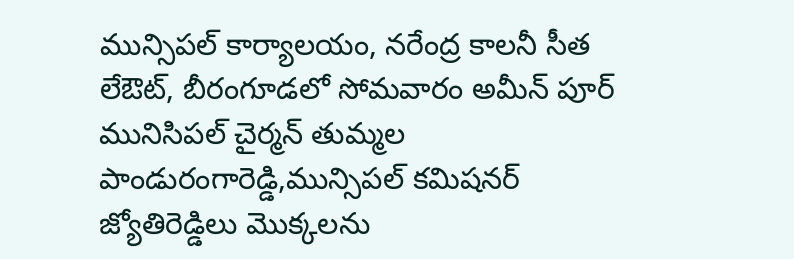మున్సిపల్ కార్యాలయం, నరేంద్ర కాలనీ సీత లేఔట్, బీరంగూడలో సోమవారం అమీన్ పూర్ మునిసిపల్ చైర్మన్ తుమ్మల పాండురంగారెడ్డి,మున్సిపల్ కమిషనర్ జ్యోతిరెడ్డిలు మొక్కలను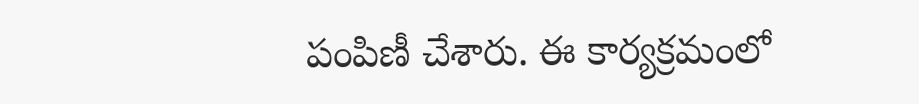పంపిణీ చేశారు. ఈ కార్యక్రమంలో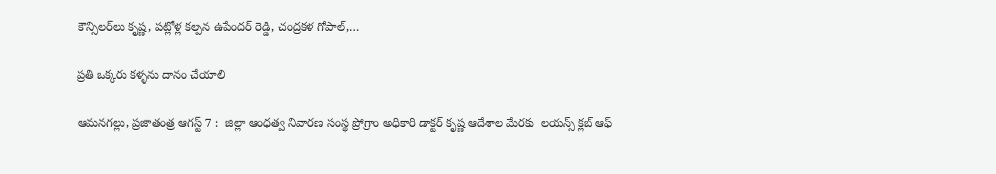కౌన్సిలర్‌లు కృష్ణ, పట్లోళ్ల కల్పన ఉపేందర్ రెడ్డి, చంద్రకళ గోపాల్,…

ప్రతి ఒక్కరు కళ్ళను దానం చేయాలి

ఆమనగల్లు, ప్రజాతంత్ర ఆగస్ట్ 7 :  జిల్లా ఆంధత్వ నివారణ సంస్థ ప్రోగ్రాం అధికారి డాక్టర్ కృష్ణ ఆదేశాల మేరకు  లయన్స్ క్లబ్ ఆఫ్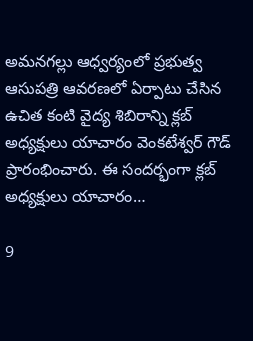అమనగల్లు ఆధ్వర్యంలో ప్రభుత్వ ఆసుపత్రి ఆవరణలో ఏర్పాటు చేసిన ఉచిత కంటి వైద్య శిబిరాన్ని క్లబ్ అధ్యక్షులు యాచారం వెంకటేశ్వర్ గౌడ్ ప్రారంభించారు. ఈ సందర్భంగా క్లబ్ అధ్యక్షులు యాచారం…

9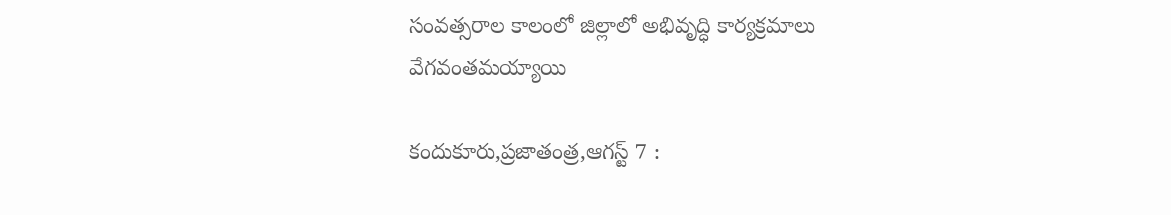సంవత్సరాల కాలంలో జిల్లాలో అభివృద్ధి కార్యక్రమాలు వేగవంతమయ్యాయి

కందుకూరు,ప్రజాతంత్ర,ఆగస్ట్ 7 :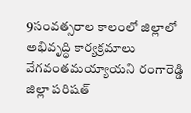9సంవత్సరాల కాలంలో జిల్లాలో అభివృద్ధి కార్యక్రమాలు వేగవంతమయ్యాయని రంగారెడ్డి జిల్లా పరిషత్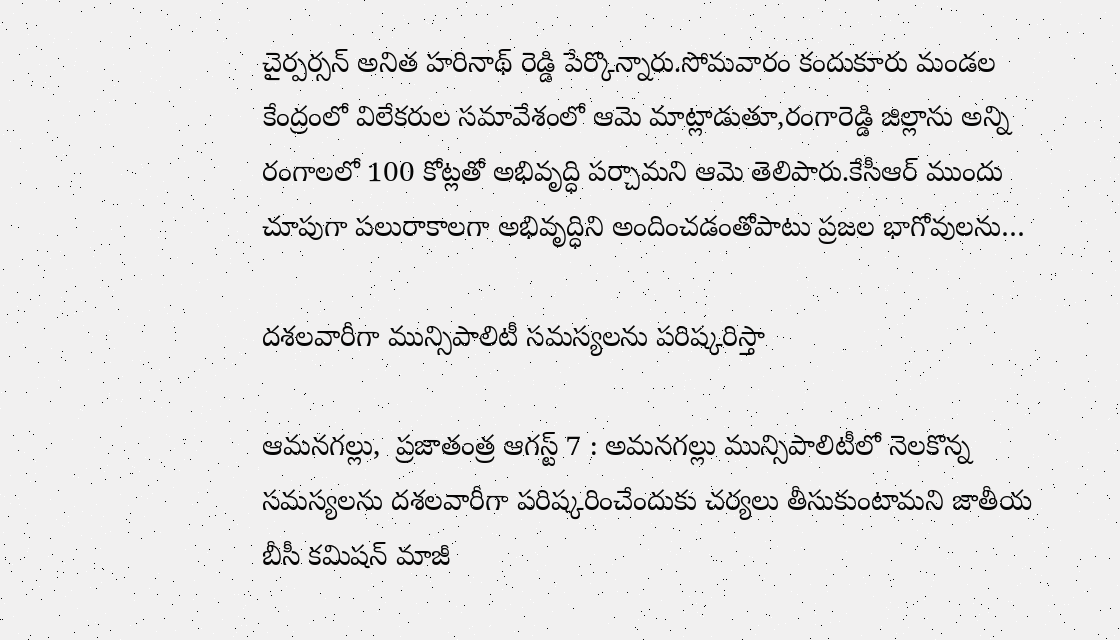చైర్పర్సన్ అనిత హరినాథ్ రెడ్డి పేర్కొన్నారు.సోమవారం కందుకూరు మండల కేంద్రంలో విలేకరుల సమావేశంలో ఆమె మాట్లాడుతూ,రంగారెడ్డి జిల్లాను అన్ని రంగాలలో 100 కోట్లతో అభివృద్ధి పర్చామని ఆమె తెలిపారు.కేసీఆర్ ముందు చూపుగా పలురాకాలగా అభివృద్ధిని అందించడంతోపాటు ప్రజల భాగోవులను…

దశలవారీగా మున్సిపాలిటీ సమస్యలను పరిష్కరిస్తా

ఆమనగల్లు,  ప్రజాతంత్ర ఆగస్ట్ 7 : అమనగల్లు మున్సిపాలిటీలో నెలకొన్న సమస్యలను దశలవారీగా పరిష్కరించేందుకు చర్యలు తీసుకుంటామని జాతీయ బీసీ కమిషన్ మాజీ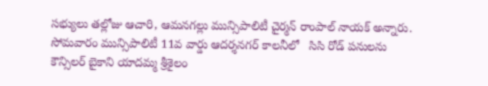సభ్యులు తల్లోజు ఆచారి, ఆమనగల్లు మున్సిపాలిటీ చైర్మన్ రాంపాల్ నాయక్ అన్నారు. సోమవారం మున్సిపాలిటీ 11వ వార్డు ఆదర్శనగర్ కాలనీలో   సిసి రోడ్ పనులను కౌన్సిలర్ బైకాని యాదమ్మ శ్రీశైలం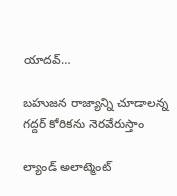యాదవ్…

బహుజన రాజ్యాన్ని చూడాలన్న గద్దర్ కోరికను నెరవేరుస్తాం

ల్యాండ్ అలాట్మెంట్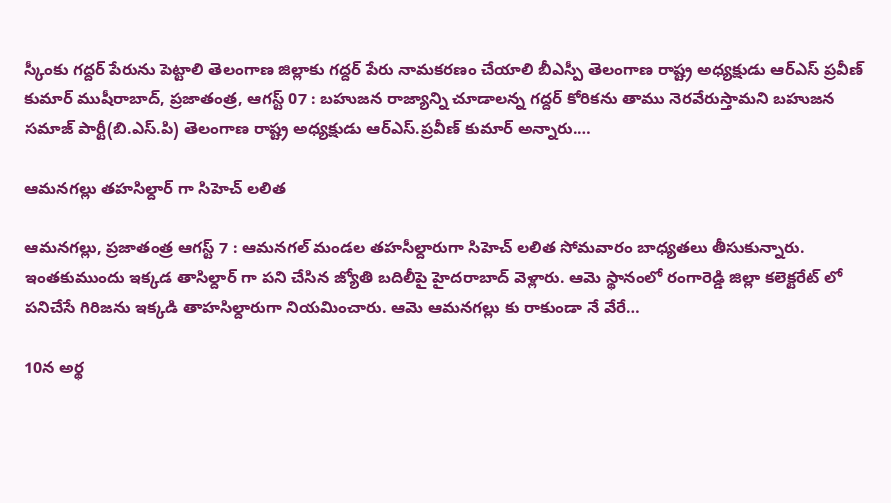స్కీంకు గద్దర్ పేరును పెట్టాలి తెలంగాణ జిల్లాకు గద్దర్ పేరు నామకరణం చేయాలి బీఎస్పీ తెలంగాణ రాష్ట్ర అధ్యక్షుడు ఆర్ఎస్ ప్రవీణ్ కుమార్ ముషీరాబాద్, ప్రజాతంత్ర, ఆగస్ట్ 07 : బహుజన రాజ్యాన్ని చూడాలన్న గద్దర్ కోరికను తాము నెరవేరుస్తామని బహుజన సమాజ్ పార్టీ(బి.ఎస్.పి) తెలంగాణ రాష్ట్ర అధ్యక్షుడు ఆర్ఎస్.ప్రవీణ్ కుమార్ అన్నారు.…

ఆమనగల్లు తహసిల్దార్ గా సిహెచ్ లలిత

ఆమనగల్లు, ప్రజాతంత్ర ఆగస్ట్ 7 : ఆమనగల్ మండల తహసీల్దారుగా సిహెచ్ లలిత సోమవారం బాధ్యతలు తీసుకున్నారు. ఇంతకుముందు ఇక్కడ తాసిల్దార్ గా పని చేసిన జ్యోతి బదిలీపై హైదరాబాద్ వెళ్లారు. ఆమె స్థానంలో రంగారెడ్డి జిల్లా కలెక్టరేట్ లో పనిచేసే గిరిజను ఇక్కడి తాహసిల్దారుగా నియమించారు. ఆమె ఆమనగల్లు కు రాకుండా నే వేరే…

10న అర్థ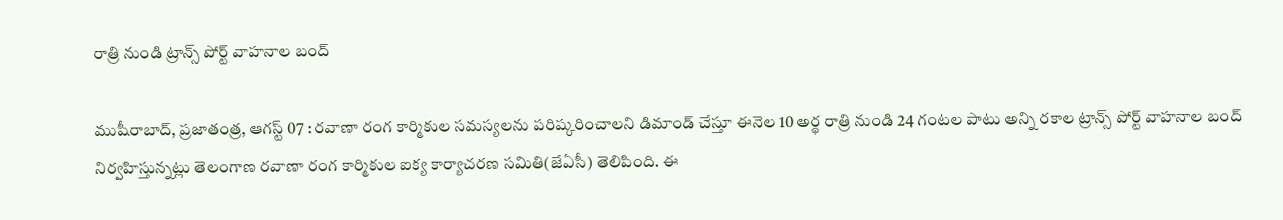రాత్రి నుండి ట్రాన్స్ పోర్ట్ వాహనాల బంద్

ముషీరాబాద్, ప్రజాతంత్ర, ఆగస్ట్ 07 : రవాణా రంగ కార్మికుల సమస్యలను పరిష్కరించాలని డిమాండ్ చేస్తూ ఈనెల 10 అర్థ రాత్రి నుండి 24 గంటల పాటు అన్ని రకాల ట్రాన్స్ పోర్ట్ వాహనాల బంద్ నిర్వహిస్తున్నట్లు తెలంగాణ రవాణా రంగ కార్మికుల ఐక్య కార్యాచరణ సమితి(జేఏసీ) తెలిపింది. ఈ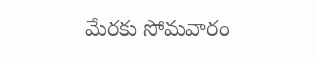మేరకు సోమవారం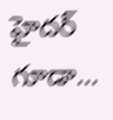హైదర్ గూడా…